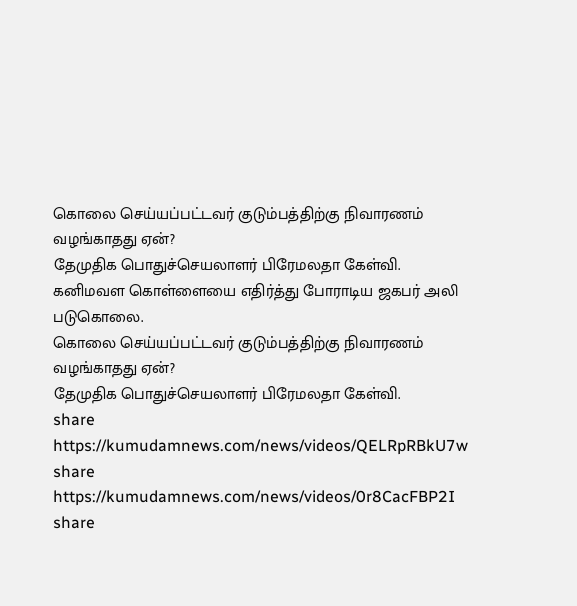கொலை செய்யப்பட்டவர் குடும்பத்திற்கு நிவாரணம் வழங்காதது ஏன்?
தேமுதிக பொதுச்செயலாளர் பிரேமலதா கேள்வி.
கனிமவள கொள்ளையை எதிர்த்து போராடிய ஜகபர் அலி படுகொலை.
கொலை செய்யப்பட்டவர் குடும்பத்திற்கு நிவாரணம் வழங்காதது ஏன்?
தேமுதிக பொதுச்செயலாளர் பிரேமலதா கேள்வி.
share
https://kumudamnews.com/news/videos/QELRpRBkU7w
share
https://kumudamnews.com/news/videos/0r8CacFBP2I
share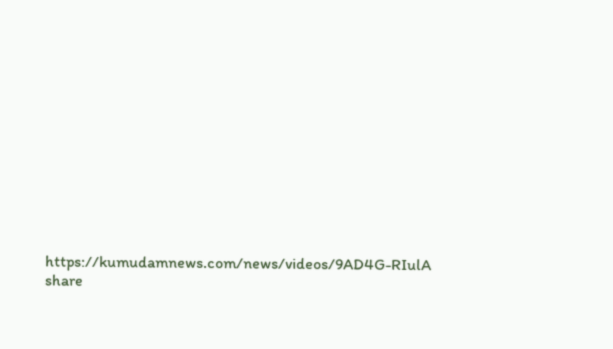https://kumudamnews.com/news/videos/9AD4G-RIulA
share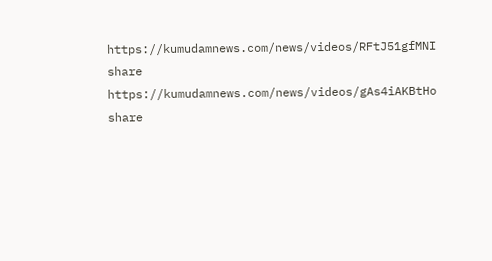https://kumudamnews.com/news/videos/RFtJ51gfMNI
share
https://kumudamnews.com/news/videos/gAs4iAKBtHo
share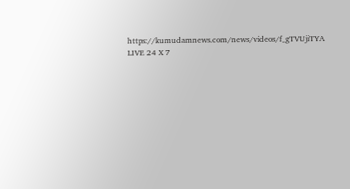https://kumudamnews.com/news/videos/f_gTVUjiTYA
LIVE 24 X 7